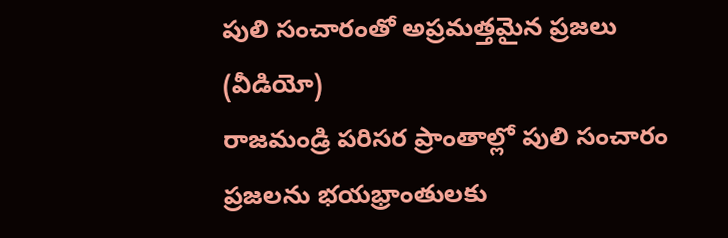పులి సంచారంతో అప్రమత్తమైన ప్రజలు (వీడియో)
రాజమండ్రి పరిసర ప్రాంతాల్లో పులి సంచారం ప్రజలను భయభ్రాంతులకు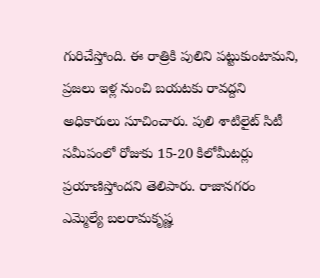గురిచేస్తోంది. ఈ రాత్రికి పులిని పట్టుకుంటామని, ప్రజలు ఇళ్ల నుంచి బయటకు రావద్దని అధికారులు సూచించారు. పులి శాటిలైట్ సిటీ సమీపంలో రోజుకు 15-20 కిలోమీటర్లు ప్రయాణిస్తోందని తెలిపారు. రాజానగరం ఎమ్మెల్యే బలరామకృష్ణ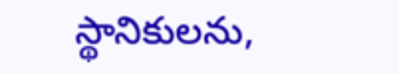స్థానికులను,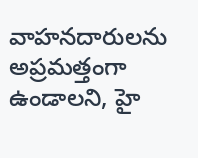వాహనదారులను అప్రమత్తంగా ఉండాలని, హై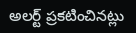అలర్ట్ ప్రకటించినట్లు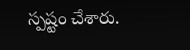స్పష్టం చేశారు.